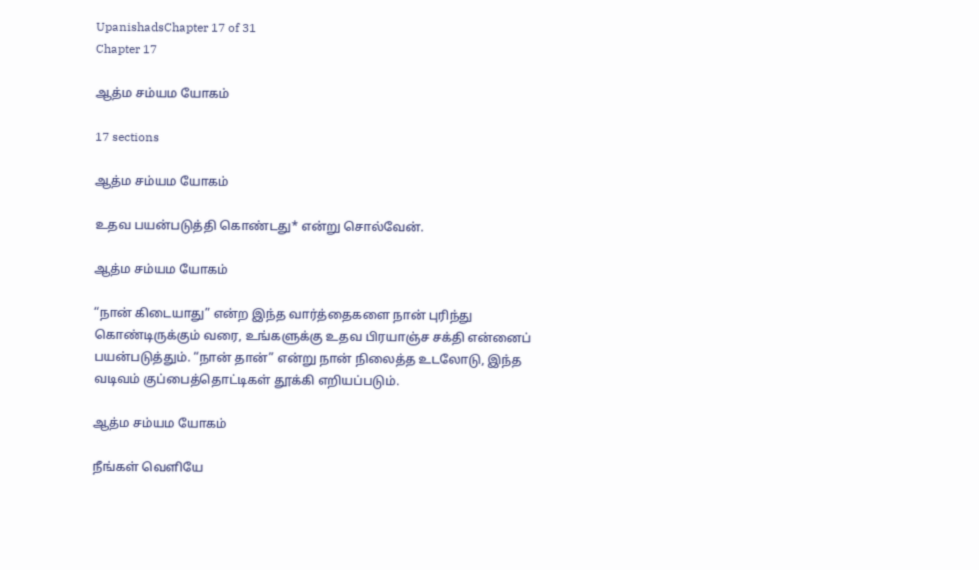UpanishadsChapter 17 of 31
Chapter 17

ஆத்ம சம்யம யோகம்

17 sections

ஆத்ம சம்யம யோகம்

உதவ பயன்படுத்தி கொண்டது* என்று சொல்வேன்.

ஆத்ம சம்யம யோகம்

“நான் கிடையாது” என்ற இந்த வார்த்தைகளை நான் புரிந்து கொண்டிருக்கும் வரை, உங்களுக்கு உதவ பிரயாஞ்ச சக்தி என்னைப் பயன்படுத்தும். “நான் தான்” என்று நான் நிலைத்த உடலோடு, இந்த வடிவம் குப்பைத்தொட்டிகள் தூக்கி எறியப்படும்.

ஆத்ம சம்யம யோகம்

நீங்கள் வெளியே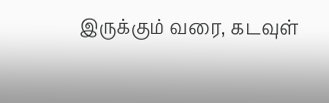இருக்கும் வரை, கடவுள்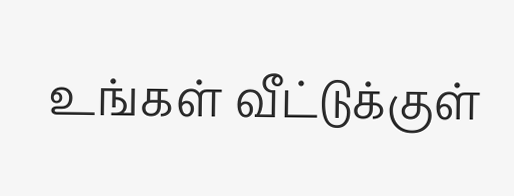உங்கள் வீட்டுக்குள்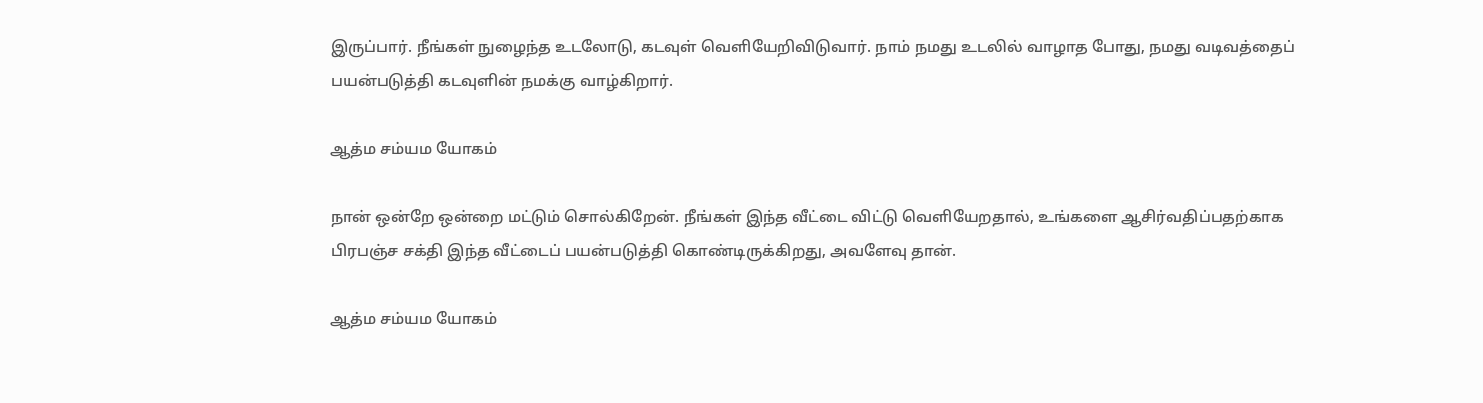இருப்பார். நீங்கள் நுழைந்த உடலோடு, கடவுள் வெளியேறிவிடுவார். நாம் நமது உடலில் வாழாத போது, நமது வடிவத்தைப் பயன்படுத்தி கடவுளின் நமக்கு வாழ்கிறார்.

ஆத்ம சம்யம யோகம்

நான் ஒன்றே ஒன்றை மட்டும் சொல்கிறேன். நீங்கள் இந்த வீட்டை விட்டு வெளியேறதால், உங்களை ஆசிர்வதிப்பதற்காக பிரபஞ்ச சக்தி இந்த வீட்டைப் பயன்படுத்தி கொண்டிருக்கிறது, அவளேவு தான்.

ஆத்ம சம்யம யோகம்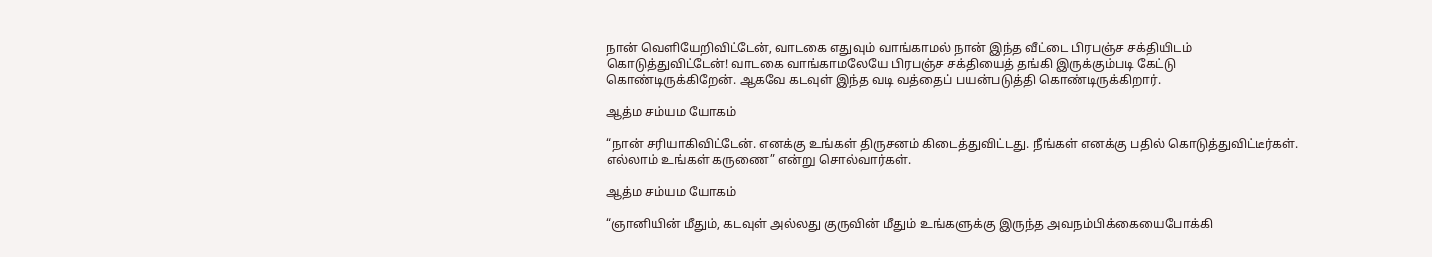நான் வெளியேறிவிட்டேன், வாடகை எதுவும் வாங்காமல் நான் இந்த வீட்டை பிரபஞ்ச சக்தியிடம் கொடுத்துவிட்டேன்! வாடகை வாங்காமலேயே பிரபஞ்ச சக்தியைத் தங்கி இருக்கும்படி கேட்டு கொண்டிருக்கிறேன். ஆகவே கடவுள் இந்த வடி வத்தைப் பயன்படுத்தி கொண்டிருக்கிறார்.

ஆத்ம சம்யம யோகம்

“நான் சரியாகிவிட்டேன். எனக்கு உங்கள் திருசனம் கிடைத்துவிட்டது. நீங்கள் எனக்கு பதில் கொடுத்துவிட்டீர்கள். எல்லாம் உங்கள் கருணை” என்று சொல்வார்கள்.

ஆத்ம சம்யம யோகம்

“ஞானியின் மீதும், கடவுள் அல்லது குருவின் மீதும் உங்களுக்கு இருந்த அவநம்பிக்கையைபோக்கி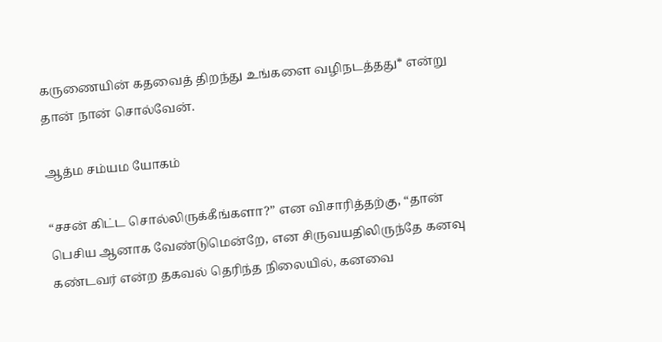கருணையின் கதவைத் திறந்து உங்களை வழிநடத்தது* என்று தான் நான் சொல்வேன்.

ஆத்ம சம்யம யோகம்

“சசன் கிட்ட சொல்லிருக்கீங்களா?” என விசாரித்தற்கு, “தான் பெசிய ஆனாக வேண்டுமென்றே, என சிருவயதிலிருந்தே கனவு கண்டவர் என்ற தகவல் தெரிந்த நிலையில், கனவை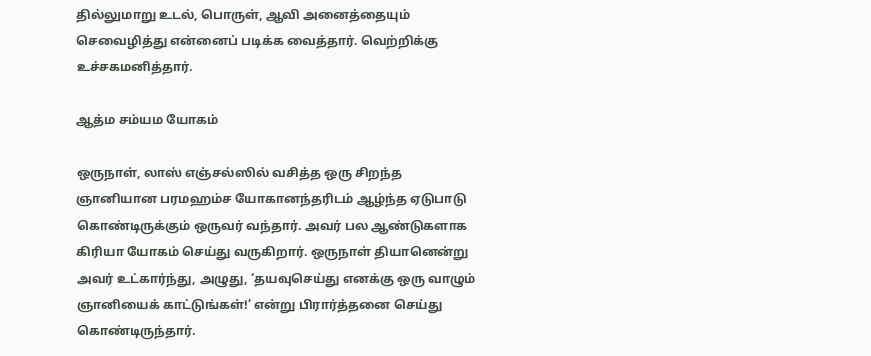தில்லுமாறு உடல், பொருள், ஆவி அனைத்தையும் செவைழித்து என்னைப் படிக்க வைத்தார். வெற்றிக்கு உச்சகமனித்தார்.

ஆத்ம சம்யம யோகம்

ஒருநாள், லாஸ் எஞ்சல்ஸில் வசித்த ஒரு சிறந்த ஞானியான பரமஹம்ச யோகானந்தரிடம் ஆழ்ந்த ஏடுபாடு கொண்டிருக்கும் ஒருவர் வந்தார். அவர் பல ஆண்டுகளாக கிரியா யோகம் செய்து வருகிறார். ஒருநாள் தியானென்று அவர் உட்கார்ந்து, அழுது, ‘தயவுசெய்து எனக்கு ஒரு வாழும் ஞானியைக் காட்டுங்கள்!’ என்று பிரார்த்தனை செய்து கொண்டிருந்தார்.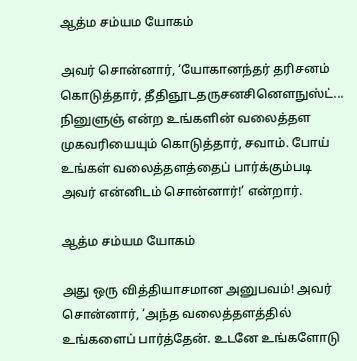ஆத்ம சம்யம யோகம்

அவர் சொன்னார், ‘யோகானந்தர் தரிசனம் கொடுத்தார், தீதிஞூடதருசனசினெளநுஸ்ட்... நினுளுஞ் என்ற உங்களின் வலைத்தள முகவரியையும் கொடுத்தார், சவாம். போய் உங்கள் வலைத்தளத்தைப் பார்க்கும்படி அவர் என்னிடம் சொன்னார்!’ என்றார்.

ஆத்ம சம்யம யோகம்

அது ஒரு வித்தியாசமான அனுபவம்! அவர் சொன்னார், ‘அந்த வலைத்தளத்தில் உங்களைப் பார்த்தேன். உடனே உங்களோடு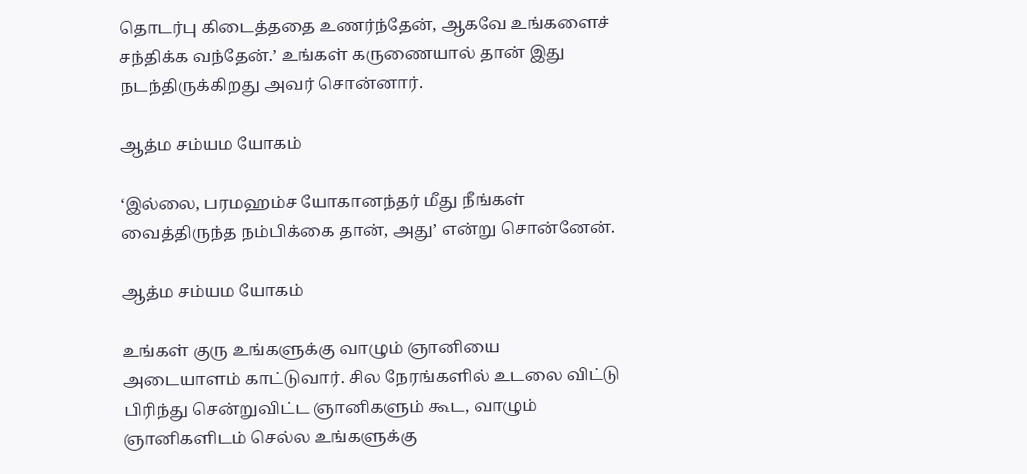தொடர்பு கிடைத்ததை உணர்ந்தேன், ஆகவே உங்களைச் சந்திக்க வந்தேன்.’ உங்கள் கருணையால் தான் இது நடந்திருக்கிறது அவர் சொன்னார்.

ஆத்ம சம்யம யோகம்

‘இல்லை, பரமஹம்ச யோகானந்தர் மீது நீங்கள் வைத்திருந்த நம்பிக்கை தான், அது’ என்று சொன்னேன்.

ஆத்ம சம்யம யோகம்

உங்கள் குரு உங்களுக்கு வாழும் ஞானியை அடையாளம் காட்டுவார். சில நேரங்களில் உடலை விட்டு பிரிந்து சென்றுவிட்ட ஞானிகளும் கூட, வாழும் ஞானிகளிடம் செல்ல உங்களுக்கு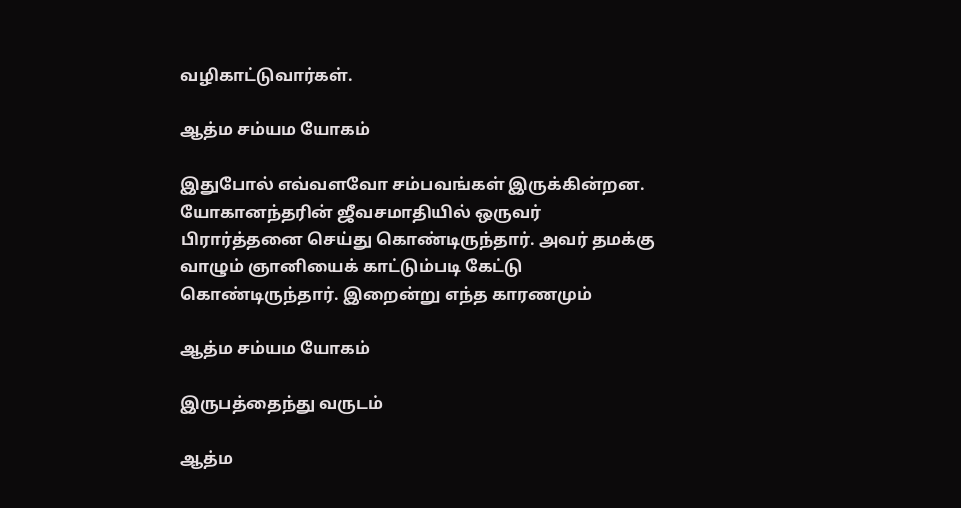வழிகாட்டுவார்கள்.

ஆத்ம சம்யம யோகம்

இதுபோல் எவ்வளவோ சம்பவங்கள் இருக்கின்றன. யோகானந்தரின் ஜீவசமாதியில் ஒருவர் பிரார்த்தனை செய்து கொண்டிருந்தார். அவர் தமக்கு வாழும் ஞானியைக் காட்டும்படி கேட்டு கொண்டிருந்தார். இறைன்று எந்த காரணமும்

ஆத்ம சம்யம யோகம்

இருபத்தைந்து வருடம்

ஆத்ம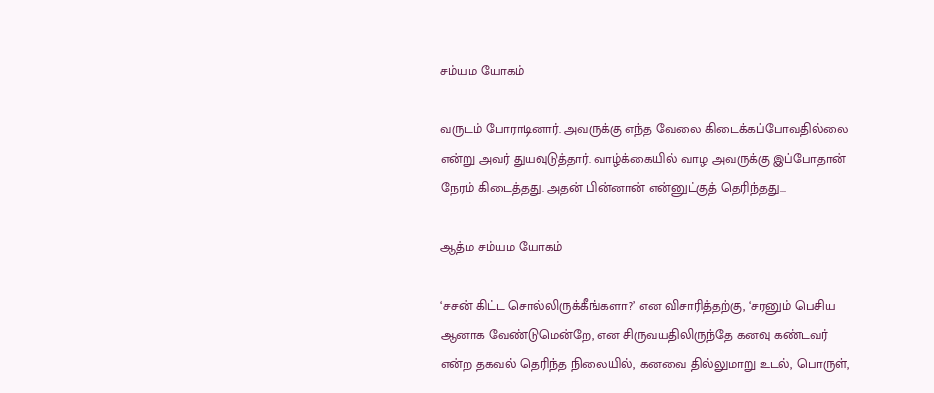சம்யம யோகம்

வருடம் போராடினார். அவருக்கு எந்த வேலை கிடைக்கப்போவதில்லை என்று அவர் துயவுடுத்தார். வாழ்க்கையில் வாழ அவருக்கு இப்போதான் நேரம் கிடைத்தது. அதன் பின்னான் என்னுட்குத் தெரிந்தது...

ஆத்ம சம்யம யோகம்

‘சசன் கிட்ட சொல்லிருக்கீங்களா?’ என விசாரித்தற்கு, ‘சரனும் பெசிய ஆனாக வேண்டுமென்றே, என சிருவயதிலிருந்தே கனவு கண்டவர் என்ற தகவல் தெரிந்த நிலையில், கனவை தில்லுமாறு உடல், பொருள்,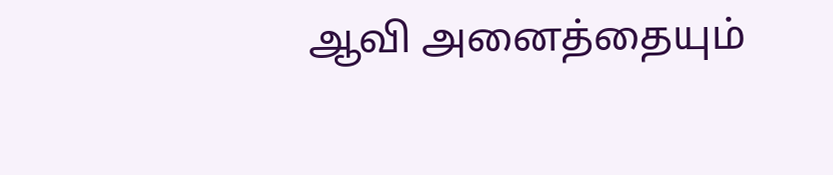ஆவி அனைத்தையும்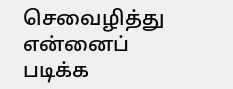செவைழித்து என்னைப் படிக்க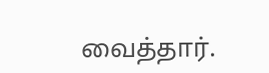வைத்தார்.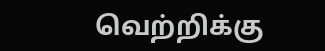வெற்றிக்கு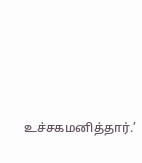உச்சகமனித்தார்.’